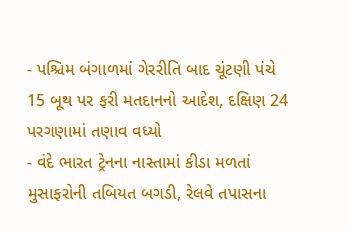- પશ્ચિમ બંગાળમાં ગેરરીતિ બાદ ચૂંટણી પંચે 15 બૂથ પર ફરી મતદાનનો આદેશ, દક્ષિણ 24 પરગણામાં તણાવ વધ્યો
- વંદે ભારત ટ્રેનના નાસ્તામાં કીડા મળતાં મુસાફરોની તબિયત બગડી, રેલવે તપાસના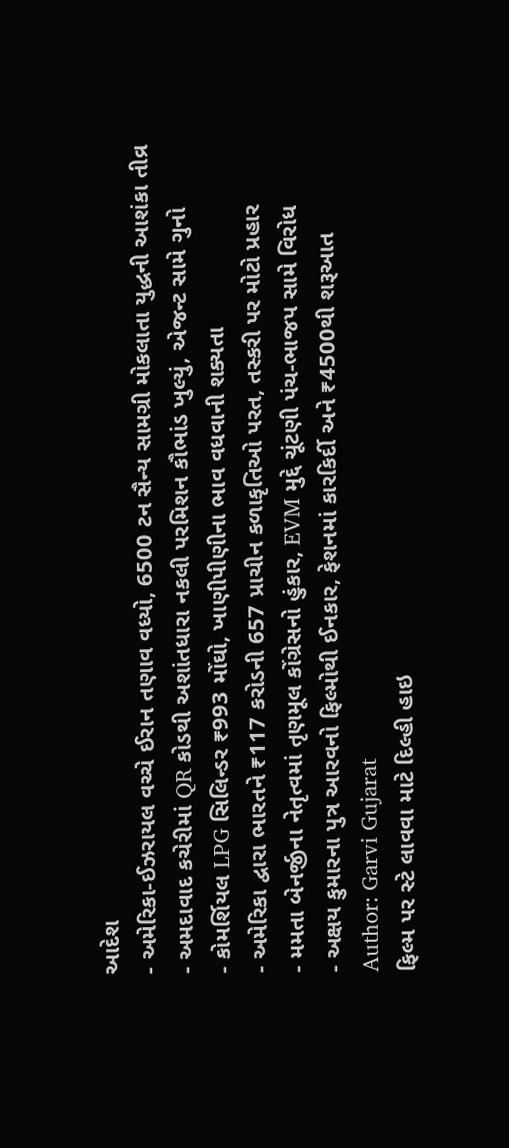આદેશ
- અમેરિકા-ઈઝરાયલ વચ્ચે ઈરાન તણાવ વધ્યો, 6500 ટન સૈન્ય સામગ્રી મોકલાતા યુદ્ધની આશંકા તીવ્ર
- અમદાવાદ કચેરીમાં QR કોડથી અશાંતધારા નકલી પરમિશન કૌભાંડ ખુલ્યું, એજન્ટ સામે ગુનો
- કોમર્શિયલ LPG સિલિન્ડર ₹993 મોંઘો, ખાણીપીણીના ભાવ વધવાની શક્યતા
- અમેરિકા દ્વારા ભારતને ₹117 કરોડની 657 પ્રાચીન કળાકૃતિઓ પરત, તસ્કરી પર મોટો પ્રહાર
- મમતા બેનર્જીના નેતૃત્વમાં તૃણમૂલ કોંગ્રેસનો હુંકાર, EVM મુદ્દે ચૂંટણી પંચ-ભાજપ સામે વિરોધ
- અક્ષય કુમારના પુત્ર આરવનો ફિલ્મોથી ઈનકાર, ફેશનમાં કારકિર્દી અને ₹4500થી શરૂઆત
Author: Garvi Gujarat
ફિલ્મ પર સ્ટે લાવવા માટે દિલ્હી હાઇ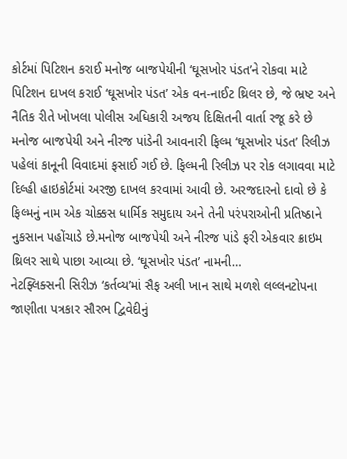કોર્ટમાં પિટિશન કરાઈ મનોજ બાજપેયીની ‘ઘૂસખોર પંડત’ને રોકવા માટે પિટિશન દાખલ કરાઈ ‘ઘૂસખોર પંડત’ એક વન-નાઈટ થ્રિલર છે, જે ભ્રષ્ટ અને નૈતિક રીતે ખોખલા પોલીસ અધિકારી અજય દિક્ષિતની વાર્તા રજૂ કરે છે મનોજ બાજપેયી અને નીરજ પાંડેની આવનારી ફિલ્મ ‘ઘૂસખોર પંડત’ રિલીઝ પહેલાં કાનૂની વિવાદમાં ફસાઈ ગઈ છે. ફિલ્મની રિલીઝ પર રોક લગાવવા માટે દિલ્હી હાઇકોર્ટમાં અરજી દાખલ કરવામાં આવી છે. અરજદારનો દાવો છે કે ફિલ્મનું નામ એક ચોક્કસ ધાર્મિક સમુદાય અને તેની પરંપરાઓની પ્રતિષ્ઠાને નુકસાન પહોંચાડે છે.મનોજ બાજપેયી અને નીરજ પાંડે ફરી એકવાર ક્રાઇમ થ્રિલર સાથે પાછા આવ્યા છે. ‘ઘૂસખોર પંડત’ નામની…
નેટફ્લિક્સની સિરીઝ ‘કર્તવ્ય’માં સૈફ અલી ખાન સાથે મળશે લલ્લનટોપના જાણીતા પત્રકાર સૌરભ દ્વિવેદીનું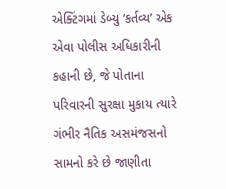એક્ટિંગમાં ડેબ્યુ ‘કર્તવ્ય’ એક એવા પોલીસ અધિકારીની કહાની છે, જે પોતાના પરિવારની સુરક્ષા મુકાય ત્યારે ગંભીર નૈતિક અસમંજસનો સામનો કરે છે જાણીતા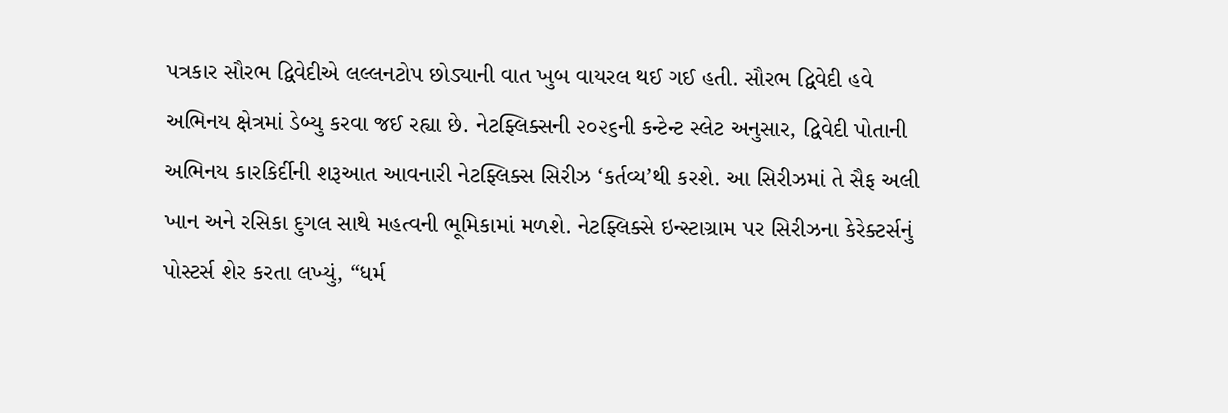પત્રકાર સૌરભ દ્વિવેદીએ લલ્લનટોપ છોડ્યાની વાત ખુબ વાયરલ થઈ ગઈ હતી. સૌરભ દ્વિવેદી હવે અભિનય ક્ષેત્રમાં ડેબ્યુ કરવા જઈ રહ્યા છે. નેટફ્લિક્સની ૨૦૨૬ની કન્ટેન્ટ સ્લેટ અનુસાર, દ્વિવેદી પોતાની અભિનય કારકિર્દીની શરૂઆત આવનારી નેટફ્લિક્સ સિરીઝ ‘કર્તવ્ય’થી કરશે. આ સિરીઝમાં તે સૈફ અલી ખાન અને રસિકા દુગલ સાથે મહત્વની ભૂમિકામાં મળશે. નેટફ્લિક્સે ઇન્સ્ટાગ્રામ પર સિરીઝના કેરેક્ટર્સનું પોસ્ટર્સ શેર કરતા લખ્યું, “ધર્મ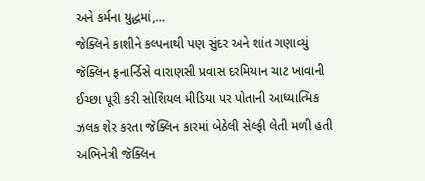અને કર્મના યુદ્ધમાં,…
જેક્લિને કાશીને કલ્પનાથી પણ સુંદર અને શાંત ગણાવ્યું જૅક્લિન ફનાર્ન્ડિસે વારાણસી પ્રવાસ દરમિયાન ચાટ ખાવાની ઈચ્છા પૂરી કરી સોશિયલ મીડિયા પર પોતાની આધ્યાત્મિક ઝલક શેર કરતા જૅક્લિન કારમાં બેઠેલી સેલ્ફી લેતી મળી હતી અભિનેત્રી જૅક્લિન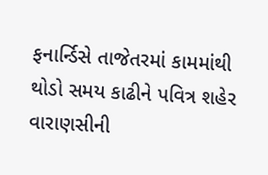ફનાર્ન્ડિસે તાજેતરમાં કામમાંથી થોડો સમય કાઢીને પવિત્ર શહેર વારાણસીની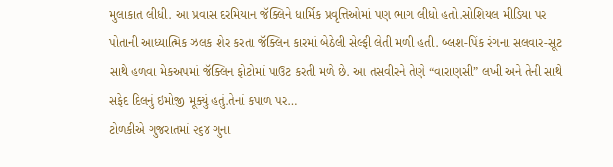મુલાકાત લીધી. આ પ્રવાસ દરમિયાન જૅક્લિને ધાર્મિક પ્રવૃત્તિઓમાં પણ ભાગ લીધો હતો.સોશિયલ મીડિયા પર પોતાની આધ્યાત્મિક ઝલક શેર કરતા જૅક્લિન કારમાં બેઠેલી સેલ્ફી લેતી મળી હતી. બ્લશ-પિંક રંગના સલવાર-સૂટ સાથે હળવા મેકઅપમાં જૅક્લિન ફોટોમાં પાઉટ કરતી મળે છે. આ તસવીરને તેણે “વારાણસી” લખી અને તેની સાથે સફેદ દિલનું ઇમોજી મૂક્યું હતું.તેનાં કપાળ પર…
ટોળકીએ ગુજરાતમાં ૨૬૪ ગુના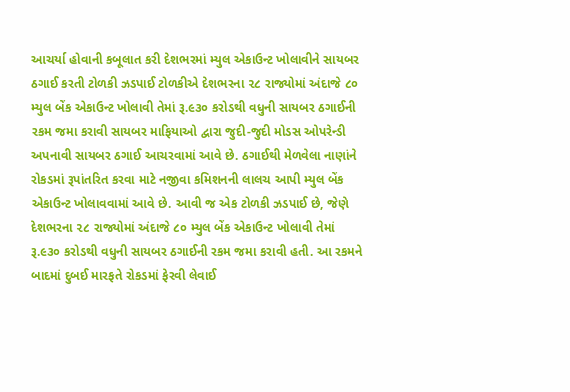આચર્યા હોવાની કબૂલાત કરી દેશભરમાં મ્યુલ એકાઉન્ટ ખોલાવીને સાયબર ઠગાઈ કરતી ટોળકી ઝડપાઈ ટોળકીએ દેશભરના ૨૮ રાજ્યોમાં અંદાજે ૮૦ મ્યુલ બેંક એકાઉન્ટ ખોલાવી તેમાં રૂ.૯૩૦ કરોડથી વધુની સાયબર ઠગાઈની રકમ જમા કરાવી સાયબર માફિયાઓ દ્વારા જુદી-જુદી મોડસ ઓપરેન્ડી અપનાવી સાયબર ઠગાઈ આચરવામાં આવે છે. ઠગાઈથી મેળવેલા નાણાંને રોકડમાં રૂપાંતરિત કરવા માટે નજીવા કમિશનની લાલચ આપી મ્યુલ બેંક એકાઉન્ટ ખોલાવવામાં આવે છે. આવી જ એક ટોળકી ઝડપાઈ છે, જેણે દેશભરના ૨૮ રાજ્યોમાં અંદાજે ૮૦ મ્યુલ બેંક એકાઉન્ટ ખોલાવી તેમાં રૂ.૯૩૦ કરોડથી વધુની સાયબર ઠગાઈની રકમ જમા કરાવી હતી. આ રકમને બાદમાં દુબઈ મારફતે રોકડમાં ફેરવી લેવાઈ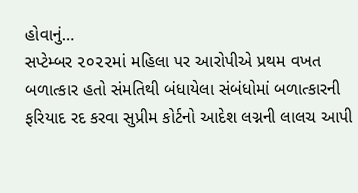હોવાનું…
સપ્ટેમ્બર ૨૦૨૨માં મહિલા પર આરોપીએ પ્રથમ વખત બળાત્કાર હતો સંમતિથી બંધાયેલા સંબંધોમાં બળાત્કારની ફરિયાદ રદ કરવા સુપ્રીમ કોર્ટનો આદેશ લગ્નની લાલચ આપી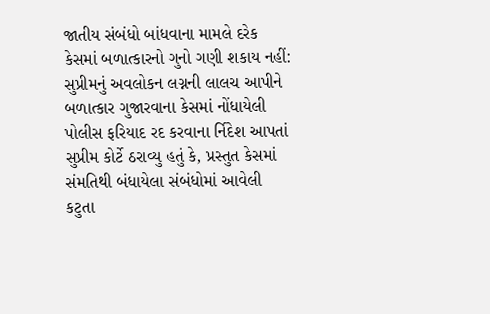જાતીય સંબંધો બાંધવાના મામલે દરેક કેસમાં બળાત્કારનો ગુનો ગણી શકાય નહીં: સુપ્રીમનું અવલોકન લગ્નની લાલચ આપીને બળાત્કાર ગુજારવાના કેસમાં નોંધાયેલી પોલીસ ફરિયાદ રદ કરવાના ર્નિદેશ આપતાં સુપ્રીમ કોર્ટે ઠરાવ્યુ હતું કે, પ્રસ્તુત કેસમાં સંમતિથી બંધાયેલા સંબંધોમાં આવેલી કટુતા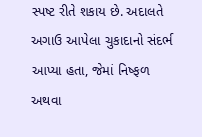સ્પષ્ટ રીતે શકાય છે. અદાલતે અગાઉ આપેલા ચુકાદાનો સંદર્ભ આપ્યા હતા, જેમાં નિષ્ફળ અથવા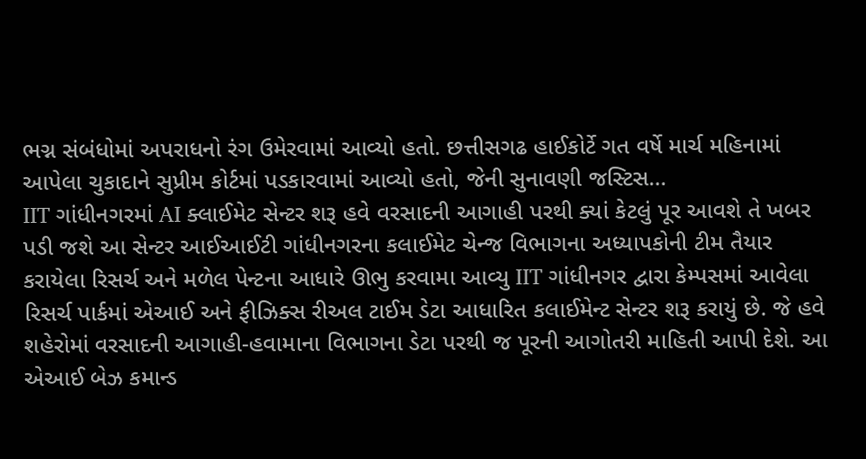ભગ્ન સંબંધોમાં અપરાધનો રંગ ઉમેરવામાં આવ્યો હતો. છત્તીસગઢ હાઈકોર્ટે ગત વર્ષે માર્ચ મહિનામાં આપેલા ચુકાદાને સુપ્રીમ કોર્ટમાં પડકારવામાં આવ્યો હતો, જેની સુનાવણી જસ્ટિસ…
IIT ગાંધીનગરમાં AI ક્લાઈમેટ સેન્ટર શરૂ હવે વરસાદની આગાહી પરથી ક્યાં કેટલું પૂર આવશે તે ખબર પડી જશે આ સેન્ટર આઈઆઈટી ગાંધીનગરના કલાઈમેટ ચેન્જ વિભાગના અધ્યાપકોની ટીમ તૈયાર કરાયેલા રિસર્ચ અને મળેલ પેન્ટના આધારે ઊભુ કરવામા આવ્યુ IIT ગાંધીનગર દ્વારા કેમ્પસમાં આવેલા રિસર્ચ પાર્કમાં એઆઈ અને ફીઝિક્સ રીઅલ ટાઈમ ડેટા આધારિત કલાઈમેન્ટ સેન્ટર શરૂ કરાયું છે. જે હવે શહેરોમાં વરસાદની આગાહી-હવામાના વિભાગના ડેટા પરથી જ પૂરની આગોતરી માહિતી આપી દેશે. આ એઆઈ બેઝ કમાન્ડ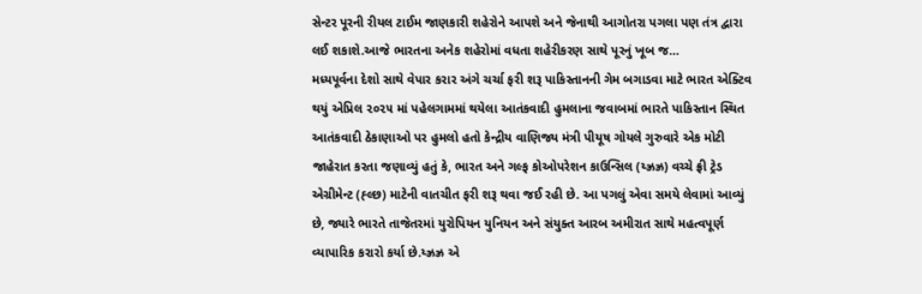સેન્ટર પૂરની રીયલ ટાઈમ જાણકારી શહેરોને આપશે અને જેનાથી આગોતરા પગલા પણ તંત્ર દ્વારા લઈ શકાશે.આજે ભારતના અનેક શહેરોમાં વધતા શહેરીકરણ સાથે પૂરનું ખૂબ જ…
મધ્યપૂર્વના દેશો સાથે વેપાર કરાર અંગે ચર્ચા ફરી શરૂ પાકિસ્તાનની ગેમ બગાડવા માટે ભારત એક્ટિવ થયું એપ્રિલ ૨૦૨૫ માં પહેલગામમાં થયેલા આતંકવાદી હુમલાના જવાબમાં ભારતે પાકિસ્તાન સ્થિત આતંકવાદી ઠેકાણાઓ પર હુમલો હતો કેન્દ્રીય વાણિજ્ય મંત્રી પીયૂષ ગોયલે ગુરુવારે એક મોટી જાહેરાત કરતા જણાવ્યું હતું કે, ભારત અને ગલ્ફ કોઓપરેશન કાઉન્સિલ (ય્ઝ્રઝ્ર) વચ્ચે ફ્રી ટ્રેડ એગ્રીમેન્ટ (હ્લ્છ) માટેની વાતચીત ફરી શરૂ થવા જઈ રહી છે. આ પગલું એવા સમયે લેવામાં આવ્યું છે, જ્યારે ભારતે તાજેતરમાં યુરોપિયન યુનિયન અને સંયુક્ત આરબ અમીરાત સાથે મહત્વપૂર્ણ વ્યાપારિક કરારો કર્યા છે.ય્ઝ્રઝ્ર એ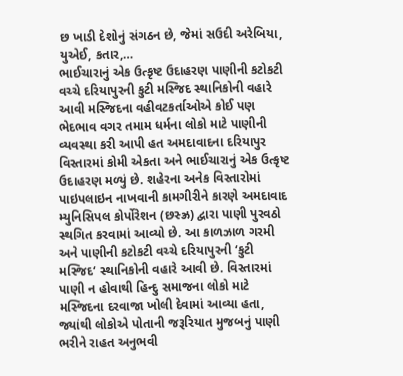છ ખાડી દેશોનું સંગઠન છે, જેમાં સઉદી અરેબિયા, યુએઈ, કતાર,…
ભાઈચારાનું એક ઉત્કૃષ્ટ ઉદાહરણ પાણીની કટોકટી વચ્ચે દરિયાપુરની કુટી મસ્જિદ સ્થાનિકોની વહારે આવી મસ્જિદના વહીવટકર્તાઓએ કોઈ પણ ભેદભાવ વગર તમામ ધર્મના લોકો માટે પાણીની વ્યવસ્થા કરી આપી હત અમદાવાદના દરિયાપુર વિસ્તારમાં કોમી એકતા અને ભાઈચારાનું એક ઉત્કૃષ્ટ ઉદાહરણ મળ્યું છે. શહેરના અનેક વિસ્તારોમાં પાઇપલાઇન નાખવાની કામગીરીને કારણે અમદાવાદ મ્યુનિસિપલ કોર્પોરેશન (છસ્ઝ્ર) દ્વારા પાણી પુરવઠો સ્થગિત કરવામાં આવ્યો છે. આ કાળઝાળ ગરમી અને પાણીની કટોકટી વચ્ચે દરિયાપુરની ‘કુટી મસ્જિદ‘ સ્થાનિકોની વહારે આવી છે. વિસ્તારમાં પાણી ન હોવાથી હિન્દુ સમાજના લોકો માટે મસ્જિદના દરવાજા ખોલી દેવામાં આવ્યા હતા, જ્યાંથી લોકોએ પોતાની જરૂરિયાત મુજબનું પાણી ભરીને રાહત અનુભવી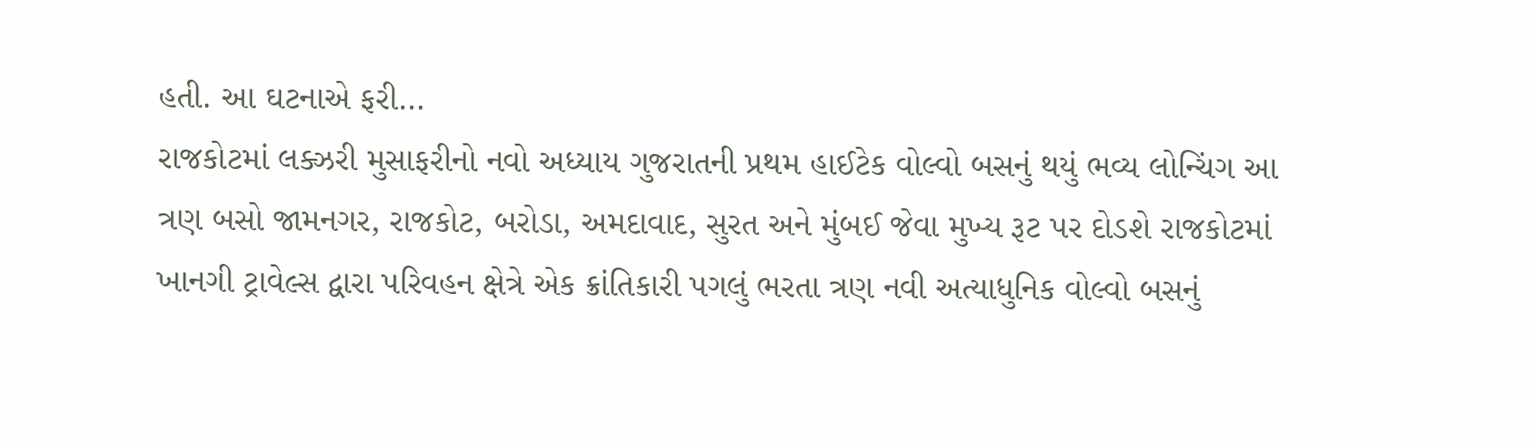હતી. આ ઘટનાએ ફરી…
રાજકોટમાં લક્ઝરી મુસાફરીનો નવો અધ્યાય ગુજરાતની પ્રથમ હાઈટેક વોલ્વો બસનું થયું ભવ્ય લોન્ચિંગ આ ત્રણ બસો જામનગર, રાજકોટ, બરોડા, અમદાવાદ, સુરત અને મુંબઈ જેવા મુખ્ય રૂટ પર દોડશે રાજકોટમાં ખાનગી ટ્રાવેલ્સ દ્વારા પરિવહન ક્ષેત્રે એક ક્રાંતિકારી પગલું ભરતા ત્રણ નવી અત્યાધુનિક વોલ્વો બસનું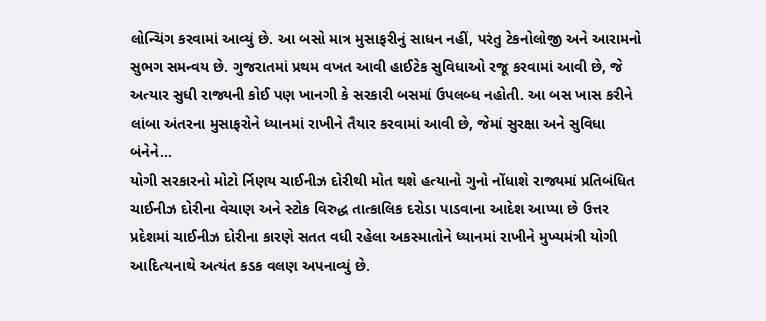લોન્ચિંગ કરવામાં આવ્યું છે. આ બસો માત્ર મુસાફરીનું સાધન નહીં, પરંતુ ટેકનોલોજી અને આરામનો સુભગ સમન્વય છે. ગુજરાતમાં પ્રથમ વખત આવી હાઈટેક સુવિધાઓ રજૂ કરવામાં આવી છે, જે અત્યાર સુધી રાજ્યની કોઈ પણ ખાનગી કે સરકારી બસમાં ઉપલબ્ધ નહોતી. આ બસ ખાસ કરીને લાંબા અંતરના મુસાફરોને ધ્યાનમાં રાખીને તૈયાર કરવામાં આવી છે, જેમાં સુરક્ષા અને સુવિધા બંનેને…
યોગી સરકારનો મોટો ર્નિણય ચાઈનીઝ દોરીથી મોત થશે હત્યાનો ગુનો નોંધાશે રાજ્યમાં પ્રતિબંધિત ચાઈનીઝ દોરીના વેચાણ અને સ્ટોક વિરુદ્ધ તાત્કાલિક દરોડા પાડવાના આદેશ આપ્યા છે ઉત્તર પ્રદેશમાં ચાઈનીઝ દોરીના કારણે સતત વધી રહેલા અકસ્માતોને ધ્યાનમાં રાખીને મુખ્યમંત્રી યોગી આદિત્યનાથે અત્યંત કડક વલણ અપનાવ્યું છે.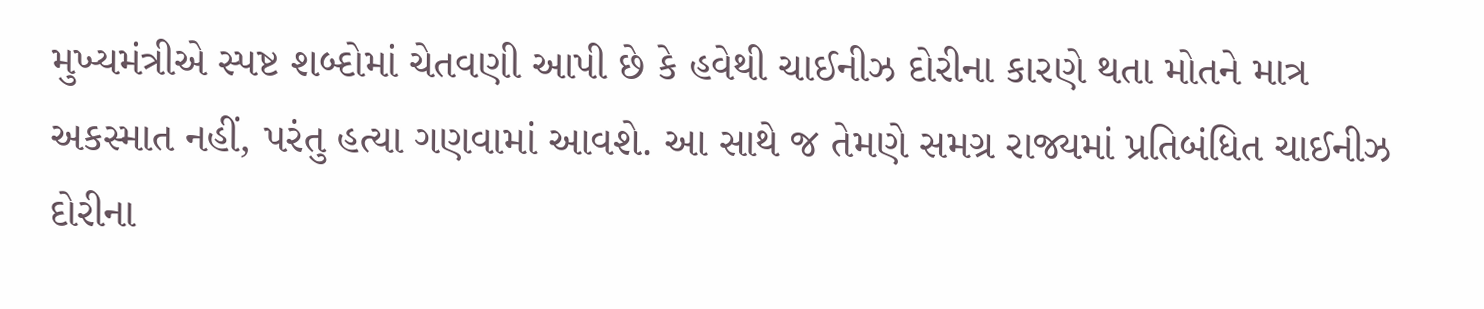મુખ્યમંત્રીએ સ્પષ્ટ શબ્દોમાં ચેતવણી આપી છે કે હવેથી ચાઈનીઝ દોરીના કારણે થતા મોતને માત્ર અકસ્માત નહીં, પરંતુ હત્યા ગણવામાં આવશે. આ સાથે જ તેમણે સમગ્ર રાજ્યમાં પ્રતિબંધિત ચાઈનીઝ દોરીના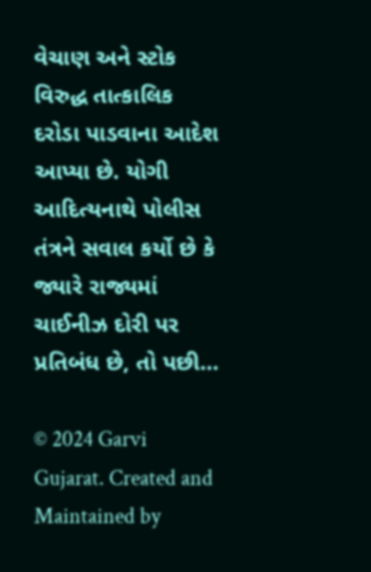વેચાણ અને સ્ટોક વિરુદ્ધ તાત્કાલિક દરોડા પાડવાના આદેશ આપ્યા છે. યોગી આદિત્યનાથે પોલીસ તંત્રને સવાલ કર્યો છે કે જ્યારે રાજ્યમાં ચાઈનીઝ દોરી પર પ્રતિબંધ છે, તો પછી…

© 2024 Garvi Gujarat. Created and Maintained by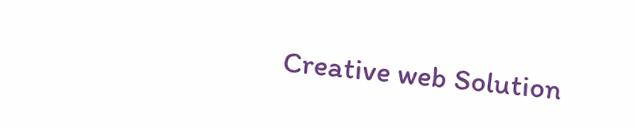Creative web Solution